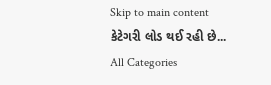Skip to main content
કેટેગરી લોડ થઈ રહી છે...
All Categories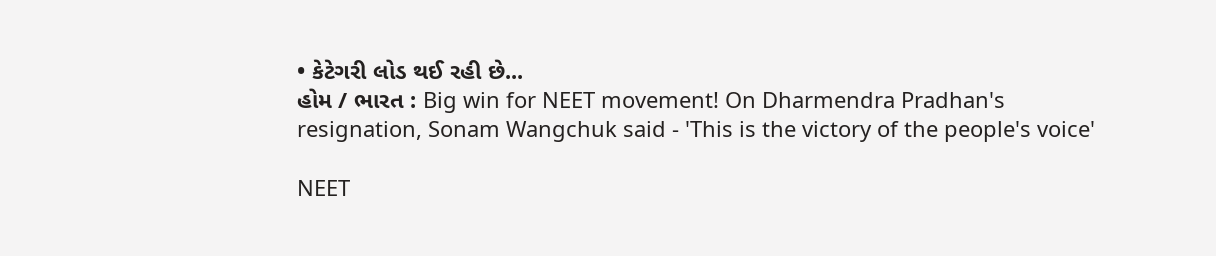• કેટેગરી લોડ થઈ રહી છે...
હોમ / ભારત : Big win for NEET movement! On Dharmendra Pradhan's resignation, Sonam Wangchuk said - 'This is the victory of the people's voice'

NEET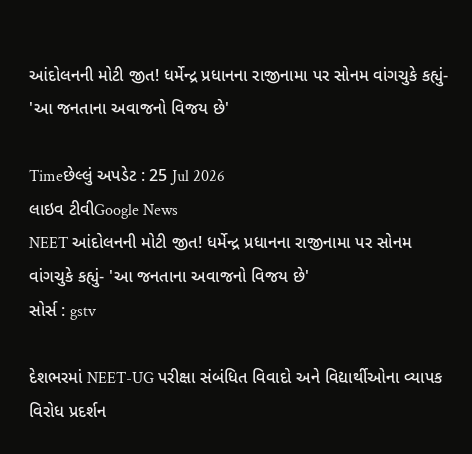આંદોલનની મોટી જીત! ધર્મેન્દ્ર પ્રધાનના રાજીનામા પર સોનમ વાંગચુકે કહ્યું- 'આ જનતાના અવાજનો વિજય છે'

Timeછેલ્લું અપડેટ : 25 Jul 2026
લાઇવ ટીવીGoogle News
NEET આંદોલનની મોટી જીત! ધર્મેન્દ્ર પ્રધાનના રાજીનામા પર સોનમ વાંગચુકે કહ્યું- 'આ જનતાના અવાજનો વિજય છે'
સોર્સ : gstv

દેશભરમાં NEET-UG પરીક્ષા સંબંધિત વિવાદો અને વિદ્યાર્થીઓના વ્યાપક વિરોધ પ્રદર્શન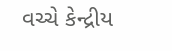વચ્ચે કેન્દ્રીય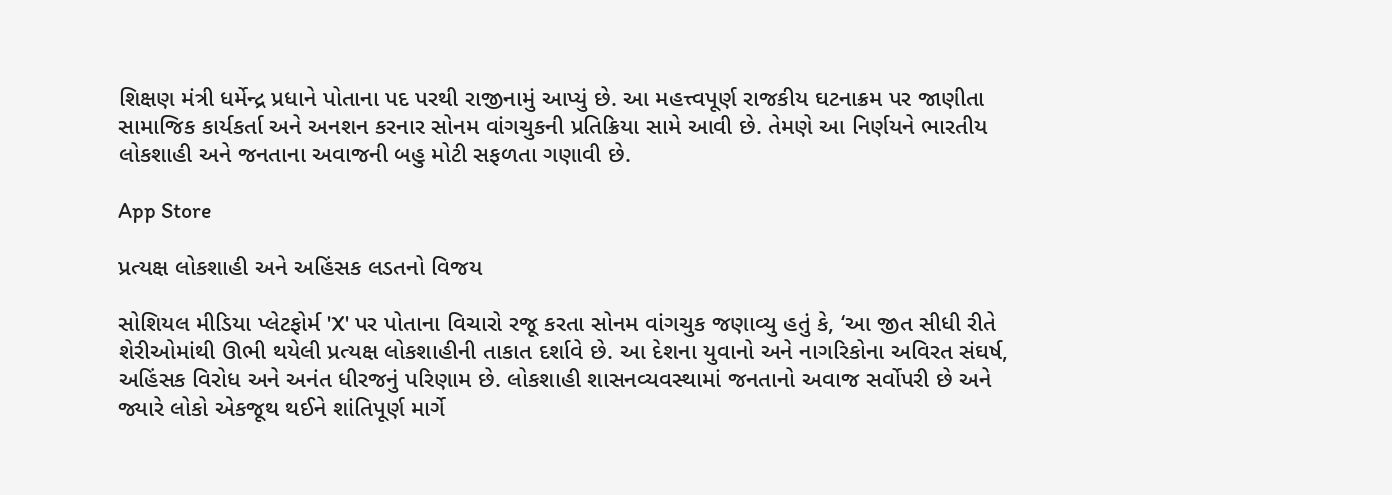શિક્ષણ મંત્રી ધર્મેન્દ્ર પ્રધાને પોતાના પદ પરથી રાજીનામું આપ્યું છે. આ મહત્ત્વપૂર્ણ રાજકીય ઘટનાક્રમ પર જાણીતા સામાજિક કાર્યકર્તા અને અનશન કરનાર સોનમ વાંગચુકની પ્રતિક્રિયા સામે આવી છે. તેમણે આ નિર્ણયને ભારતીય લોકશાહી અને જનતાના અવાજની બહુ મોટી સફળતા ગણાવી છે.

App Store

પ્રત્યક્ષ લોકશાહી અને અહિંસક લડતનો વિજય

સોશિયલ મીડિયા પ્લેટફોર્મ 'X' પર પોતાના વિચારો રજૂ કરતા સોનમ વાંગચુક જણાવ્યુ હતું કે, ‘આ જીત સીધી રીતે શેરીઓમાંથી ઊભી થયેલી પ્રત્યક્ષ લોકશાહીની તાકાત દર્શાવે છે. આ દેશના યુવાનો અને નાગરિકોના અવિરત સંઘર્ષ, અહિંસક વિરોધ અને અનંત ધીરજનું પરિણામ છે. લોકશાહી શાસનવ્યવસ્થામાં જનતાનો અવાજ સર્વોપરી છે અને જ્યારે લોકો એકજૂથ થઈને શાંતિપૂર્ણ માર્ગે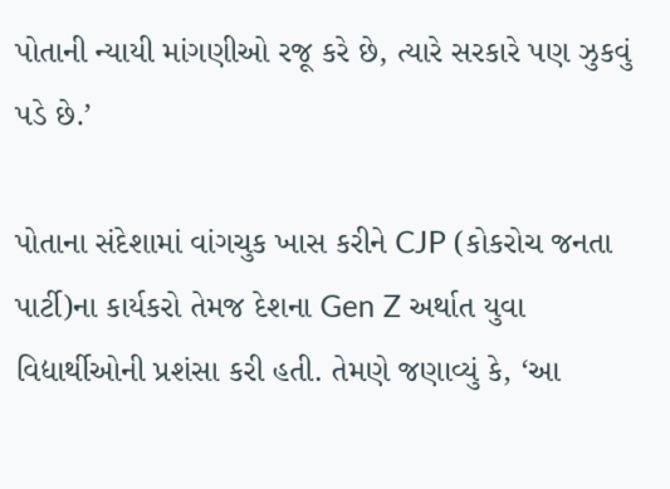પોતાની ન્યાયી માંગણીઓ રજૂ કરે છે, ત્યારે સરકારે પણ ઝુકવું પડે છે.’

પોતાના સંદેશામાં વાંગચુક ખાસ કરીને CJP (કોકરોચ જનતા પાર્ટી)ના કાર્યકરો તેમજ દેશના Gen Z અર્થાત યુવા વિદ્યાર્થીઓની પ્રશંસા કરી હતી. તેમણે જણાવ્યું કે, ‘આ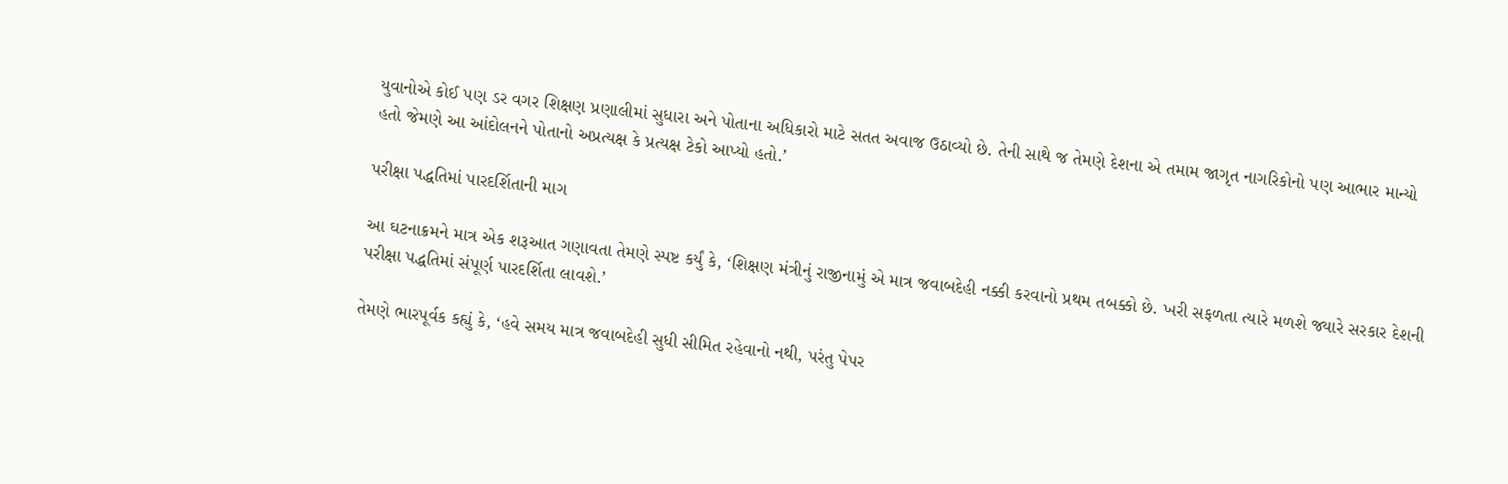યુવાનોએ કોઈ પણ ડર વગર શિક્ષણ પ્રણાલીમાં સુધારા અને પોતાના અધિકારો માટે સતત અવાજ ઉઠાવ્યો છે. તેની સાથે જ તેમણે દેશના એ તમામ જાગૃત નાગરિકોનો પણ આભાર માન્યો હતો જેમણે આ આંદોલનને પોતાનો અપ્રત્યક્ષ કે પ્રત્યક્ષ ટેકો આપ્યો હતો.’

પરીક્ષા પદ્ધતિમાં પારદર્શિતાની માગ

આ ઘટનાક્રમને માત્ર એક શરૂઆત ગણાવતા તેમણે સ્પષ્ટ કર્યું કે, ‘શિક્ષણ મંત્રીનું રાજીનામું એ માત્ર જવાબદેહી નક્કી કરવાનો પ્રથમ તબક્કો છે. ખરી સફળતા ત્યારે મળશે જ્યારે સરકાર દેશની પરીક્ષા પદ્ધતિમાં સંપૂર્ણ પારદર્શિતા લાવશે.’

તેમણે ભારપૂર્વક કહ્યું કે, ‘હવે સમય માત્ર જવાબદેહી સુધી સીમિત રહેવાનો નથી, પરંતુ પેપર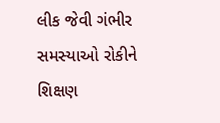લીક જેવી ગંભીર સમસ્યાઓ રોકીને શિક્ષણ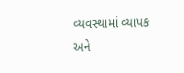વ્યવસ્થામાં વ્યાપક અને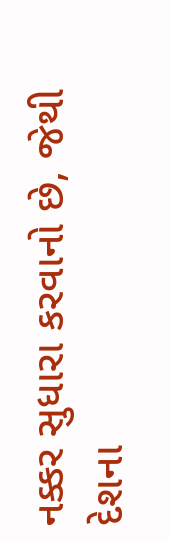નક્કર સુધારા કરવાનો છે, જેથી દેશના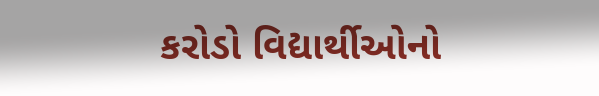કરોડો વિદ્યાર્થીઓનો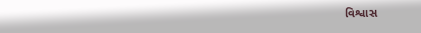વિશ્વાસ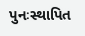પુનઃસ્થાપિત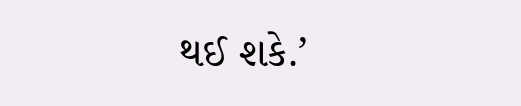થઈ શકે.’